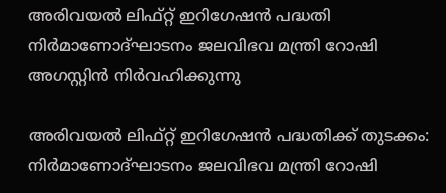അരിവയല്‍ ലിഫ്റ്റ് ഇറിഗേഷന്‍ പദ്ധതി നിർമാണോദ്ഘാടനം ജലവിഭവ മന്ത്രി റോഷി അഗസ്റ്റിൻ നിർവഹിക്കുന്നു

അരിവയൽ ലിഫ്റ്റ് ഇറിഗേഷൻ പദ്ധതിക്ക് തുടക്കം: നിർമാണോദ്ഘാടനം ജലവിഭവ മന്ത്രി റോഷി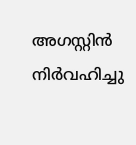അഗസ്റ്റിൻ നിർവഹിച്ചു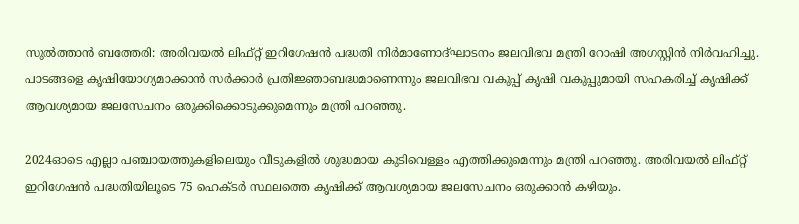സുൽത്താൻ ബത്തേരി: അരിവയല്‍ ലിഫ്റ്റ് ഇറിഗേഷന്‍ പദ്ധതി നിർമാണോദ്ഘാടനം ജലവിഭവ മന്ത്രി റോഷി അഗസ്റ്റിൻ നിർവഹിച്ചു. പാടങ്ങളെ കൃഷിയോഗ്യമാക്കാൻ സർക്കാർ പ്രതിജ്ഞാബദ്ധമാണെന്നും ജലവിഭവ വകുപ്പ് കൃഷി വകുപ്പുമായി സഹകരിച്ച് കൃഷിക്ക് ആവശ്യമായ ജലസേചനം ഒരുക്കിക്കൊടുക്കുമെന്നും മന്ത്രി പറഞ്ഞു.

2024ഓടെ എല്ലാ പഞ്ചായത്തുകളിലെയും വീടുകളിൽ ശുദ്ധമായ കുടിവെള്ളം എത്തിക്കുമെന്നും മന്ത്രി പറഞ്ഞു. അരിവയല്‍ ലിഫ്റ്റ് ഇറിഗേഷന്‍ പദ്ധതിയിലൂടെ 75 ഹെക്ടർ സ്ഥലത്തെ കൃഷിക്ക് ആവശ്യമായ ജലസേചനം ഒരുക്കാൻ കഴിയും.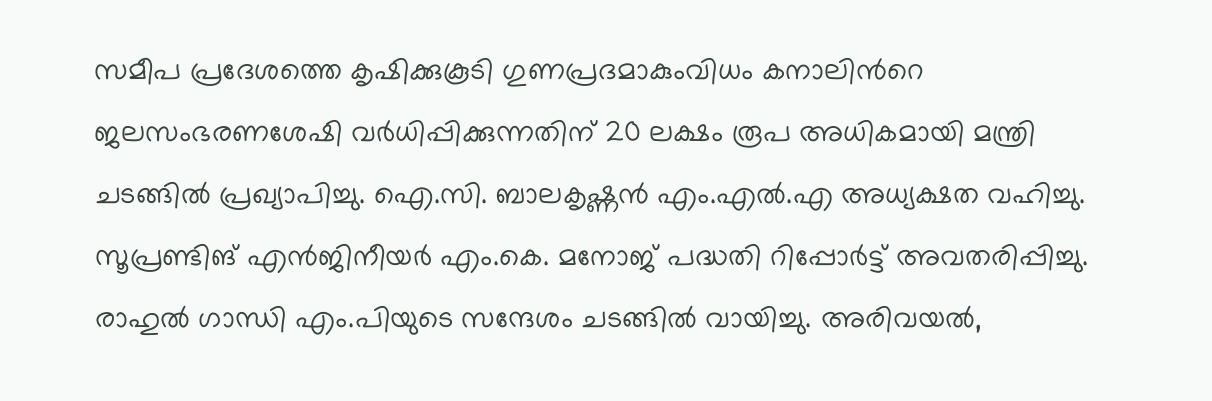സമീപ പ്രദേശത്തെ കൃഷിക്കുകൂടി ഗുണപ്രദമാകുംവിധം കനാലിന്‍റെ ജലസംഭരണശേഷി വർധിപ്പിക്കുന്നതിന് 20 ലക്ഷം രൂപ അധികമായി മന്ത്രി ചടങ്ങിൽ പ്രഖ്യാപിച്ചു. ഐ.സി. ബാലകൃഷ്ണന്‍ എം.എല്‍.എ അധ്യക്ഷത വഹിച്ചു. സൂപ്രണ്ടിങ് എൻജിനീയർ എം.കെ. മനോജ് പദ്ധതി റിപ്പോര്‍ട്ട് അവതരിപ്പിച്ചു. രാഹുൽ ഗാന്ധി എം.പിയുടെ സന്ദേശം ചടങ്ങിൽ വായിച്ചു. അരിവയല്‍,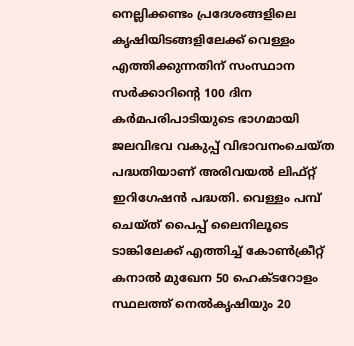നെല്ലിക്കണ്ടം പ്രദേശങ്ങളിലെ കൃഷിയിടങ്ങളിലേക്ക് വെള്ളം എത്തിക്കുന്നതിന് സംസ്ഥാന സര്‍ക്കാറിന്‍റെ 100 ദിന കര്‍മപരിപാടിയുടെ ഭാഗമായി ജലവിഭവ വകുപ്പ് വിഭാവനംചെയ്ത പദ്ധതിയാണ് അരിവയല്‍ ലിഫ്റ്റ് ഇറിഗേഷന്‍ പദ്ധതി. വെള്ളം പമ്പ് ചെയ്ത് പൈപ്പ് ലൈനിലൂടെ ടാങ്കിലേക്ക് എത്തിച്ച് കോൺക്രീറ്റ് കനാൽ മുഖേന 50 ഹെക്ടറോളം സ്ഥലത്ത് നെൽകൃഷിയും 20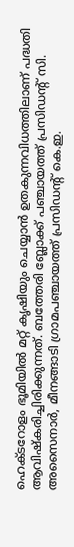ഹെക്ടറോളം ഭൂമിയിൽ മറ്റ് കൃഷിയും ചെയ്യാൻ ഉതകുന്നവിധത്തിലാണ് പദ്ധതി ആവിഷ്കരിച്ചിരിക്കുന്നത്. ബത്തേരി ബ്ലോക്ക് പഞ്ചായത്ത് പ്രസിഡന്‍റ് സി. അസൈനാർ, മീനങ്ങാടി ഗ്രാമപഞ്ചായത്ത് പ്രസിഡന്‍റ് കെ.ഇ.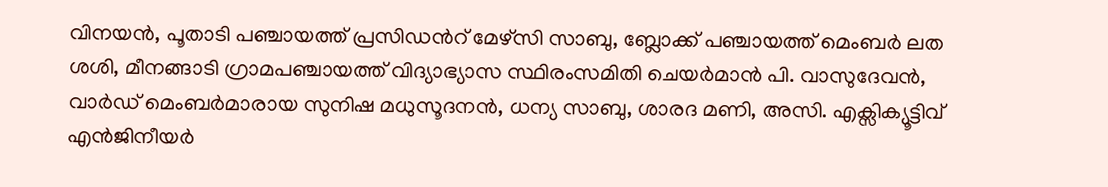വിനയൻ, പൂതാടി പഞ്ചായത്ത് പ്രസിഡന്‍റ് മേഴ്സി സാബു, ബ്ലോക്ക് പഞ്ചായത്ത് മെംബർ ലത ശശി, മീനങ്ങാടി ഗ്രാമപഞ്ചായത്ത് വിദ്യാഭ്യാസ സ്ഥിരംസമിതി ചെയർമാൻ പി. വാസുദേവൻ, വാർഡ് മെംബർമാരായ സുനിഷ മധുസൂദനൻ, ധന്യ സാബു, ശാരദ മണി, അസി. എക്സിക്യൂട്ടിവ് എന്‍ജിനീയർ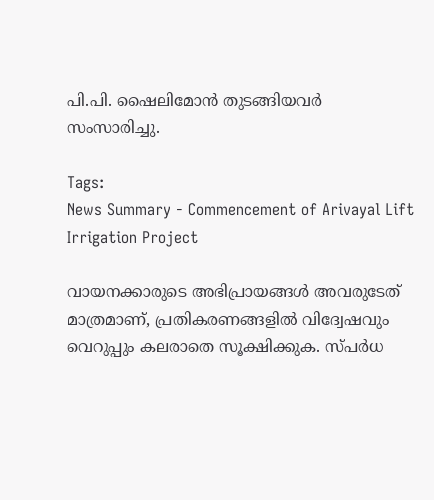പി.പി. ഷൈലിമോൻ തുടങ്ങിയവർ സംസാരിച്ചു.

Tags:
News Summary - Commencement of Arivayal Lift Irrigation Project

വായനക്കാരുടെ അഭിപ്രായങ്ങള്‍ അവരുടേത് മാത്രമാണ്, പ്രതികരണങ്ങളിൽ വിദ്വേഷവും വെറുപ്പും കലരാതെ സൂക്ഷിക്കുക. സ്പർധ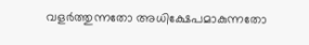വളർത്തുന്നതോ അധിക്ഷേപമാകുന്നതോ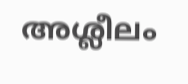അശ്ലീലം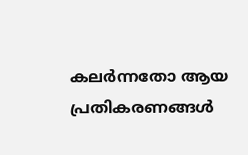കലർന്നതോ ആയ പ്രതികരണങ്ങൾ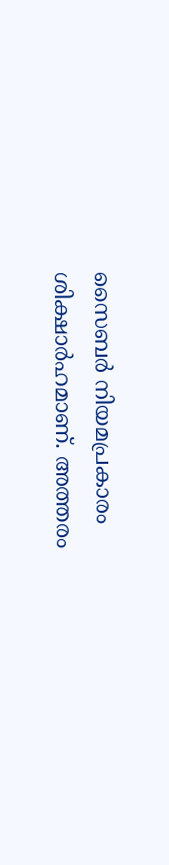സൈബർ നിയമപ്രകാരം ശിക്ഷാർഹമാണ്. അത്തരം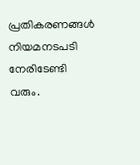പ്രതികരണങ്ങൾ നിയമനടപടി നേരിടേണ്ടി വരും.